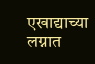एखाद्याच्या लग्नात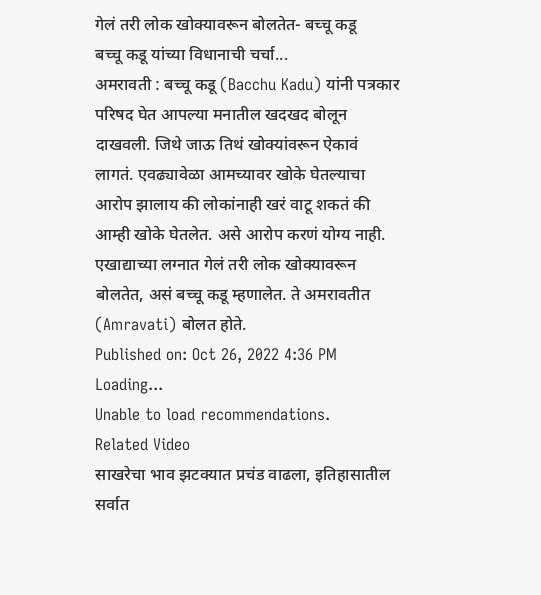गेलं तरी लोक खोक्यावरून बोलतेत- बच्चू कडू
बच्चू कडू यांच्या विधानाची चर्चा...
अमरावती : बच्चू कडू (Bacchu Kadu) यांनी पत्रकार परिषद घेत आपल्या मनातील खदखद बोलून दाखवली. जिथे जाऊ तिथं खोक्यांवरून ऐकावं लागतं. एवढ्यावेळा आमच्यावर खोके घेतल्याचा आरोप झालाय की लोकांनाही खरं वाटू शकतं की आम्ही खोके घेतलेत. असे आरोप करणं योग्य नाही. एखाद्याच्या लग्नात गेलं तरी लोक खोक्यावरून बोलतेत, असं बच्चू कडू म्हणालेत. ते अमरावतीत (Amravati) बोलत होते.
Published on: Oct 26, 2022 4:36 PM
Loading...
Unable to load recommendations.
Related Video
साखरेचा भाव झटक्यात प्रचंड वाढला, इतिहासातील सर्वात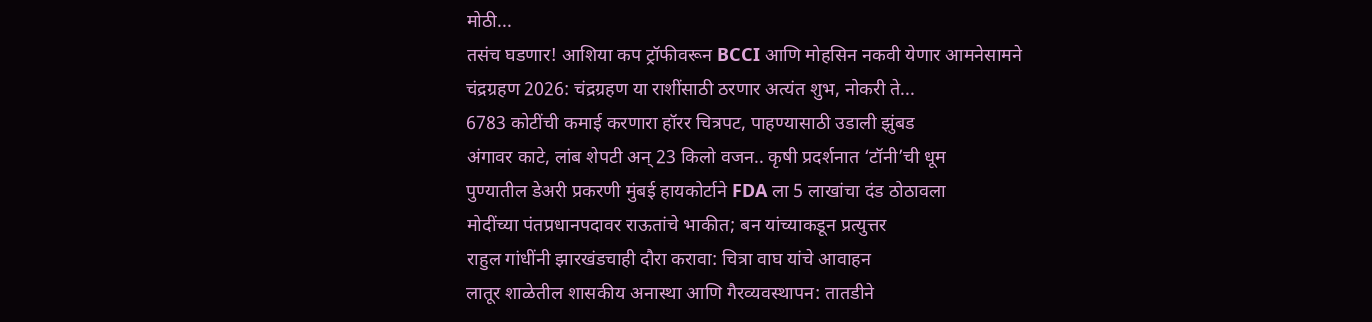मोठी...
तसंच घडणार! आशिया कप ट्रॉफीवरून BCCI आणि मोहसिन नकवी येणार आमनेसामने
चंद्रग्रहण 2026: चंद्रग्रहण या राशींसाठी ठरणार अत्यंत शुभ, नोकरी ते...
6783 कोटींची कमाई करणारा हॉरर चित्रपट, पाहण्यासाठी उडाली झुंबड
अंगावर काटे, लांब शेपटी अन् 23 किलो वजन.. कृषी प्रदर्शनात ‘टॉनी’ची धूम
पुण्यातील डेअरी प्रकरणी मुंबई हायकोर्टाने FDA ला 5 लाखांचा दंड ठोठावला
मोदींच्या पंतप्रधानपदावर राऊतांचे भाकीत; बन यांच्याकडून प्रत्युत्तर
राहुल गांधींनी झारखंडचाही दौरा करावा: चित्रा वाघ यांचे आवाहन
लातूर शाळेतील शासकीय अनास्था आणि गैरव्यवस्थापन: तातडीने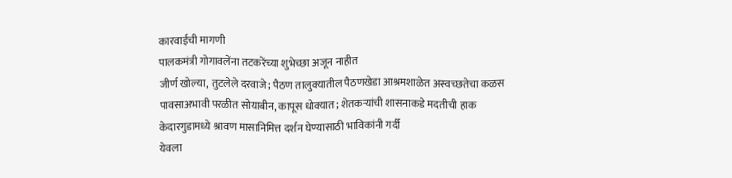कारवाईची मागणी
पालकमंत्री गोगावलेंना तटकरेंच्या शुभेच्छा अजून नाहीत
जीर्ण खोल्या, तुटलेले दरवाजे; पैठण तालुक्यातील पैठणखेडा आश्रमशाळेत अस्वच्छतेचा कळस
पावसाअभावी परळीत सोयाबीन, कापूस धोक्यात; शेतकऱ्यांची शासनाकडे मदतीची हाक
केदारगुडामध्ये श्रावण मासानिमित्त दर्शन घेण्यासाठी भाविकांनी गर्दी
येवला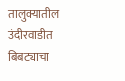तालुक्यातील उंदीरवाडीत बिबट्याचा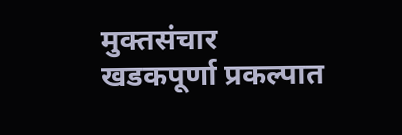मुक्तसंचार
खडकपूर्णा प्रकल्पात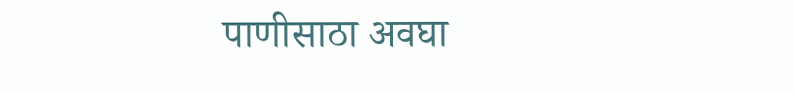पाणीसाठा अवघा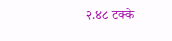२.४८ टक्के